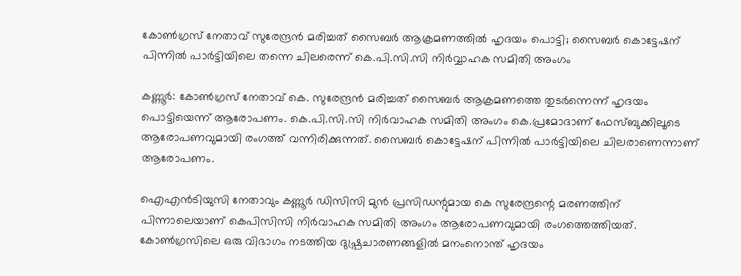കോണ്‍ഗ്രസ് നേതാവ് സുരേന്ദ്രന്‍ മരിച്ചത് സൈബര്‍ ആക്രമണത്തില്‍ ഹൃദയം പൊട്ടി; സൈബര്‍ കൊട്ടേഷന് പിന്നില്‍ പാര്‍ട്ടിയിലെ തന്നെ ചിലരെന്ന് കെ.പി.സി.സി നിര്‍വ്വാഹക സമിതി അംഗം

കണ്ണൂര്‍: കോണ്‍ഗ്രസ് നേതാവ് കെ. സുരേന്ദ്രന്‍ മരിച്ചത് സൈബര്‍ ആക്രമണത്തെ തുടര്‍ന്നെന്ന് ഹൃദയം പൊട്ടിയെന്ന് ആരോപണം. കെ.പി.സി.സി നിര്‍വാഹക സമിതി അംഗം കെ.പ്രമോദാണ് ഫേസ്ബുക്കിലൂടെ ആരോപണവുമായി രംഗത്ത് വന്നിരിക്കുന്നത്. സൈബര്‍ കൊട്ടേഷന് പിന്നില്‍ പാര്‍ട്ടിയിലെ ചിലരാണെന്നാണ് ആരോപണം.

ഐഎന്‍ടിയുസി നേതാവും കണ്ണൂര്‍ ഡിസിസി മുന്‍ പ്രസിഡന്റുമായ കെ സുരേന്ദ്രന്റെ മരണത്തിന് പിന്നാലെയാണ് കെപിസിസി നിര്‍വാഹക സമിതി അംഗം ആരോപണവുമായി രംഗത്തെത്തിയത്. കോണ്‍ഗ്രസിലെ ഒരു വിഭാഗം നടത്തിയ ദുഷ്പ്രചാരണങ്ങളില്‍ മനംനൊന്ത് ഹൃദയം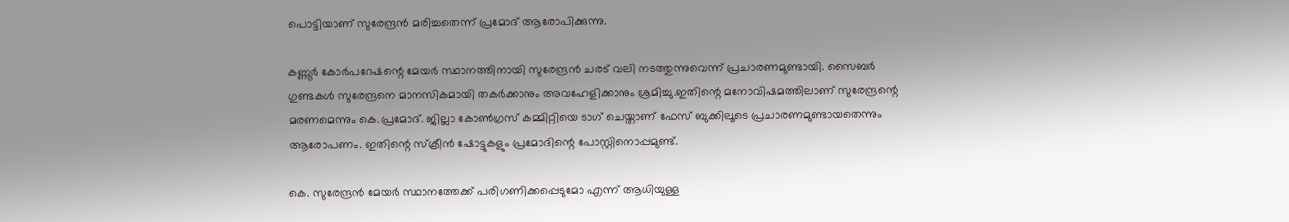പൊട്ടിയാണ് സുരേന്ദ്രന്‍ മരിച്ചതെന്ന് പ്രമോദ് ആരോപിക്കുന്നു.

കണ്ണൂര്‍ കോര്‍പറേഷന്റെ മേയര്‍ സ്ഥാനത്തിനായി സുരേന്ദ്രന്‍ ചരട് വലി നടത്തുന്നുവെന്ന് പ്രചാരണമുണ്ടായി. സൈബര്‍ ഗുണ്ടകള്‍ സുരേന്ദ്രനെ മാനസികമായി തകര്‍ക്കാനും അവഹേളിക്കാനും ശ്രമിച്ചു.ഇതിന്റെ മനോവിഷമത്തിലാണ് സുരേന്ദ്രന്റെ മരണമെന്നും കെ.പ്രമോദ്. ജില്ലാ കോണ്‍ഗ്രസ് കമ്മിറ്റിയെ ടാഗ് ചെയ്താണ് ഫേസ് ബുക്കിലൂടെ പ്രചാരണമുണ്ടായതെന്നും ആരോപണം. ഇതിന്റെ സ്‌ക്രീന്‍ ഷോട്ടുകളും പ്രമോദിന്റെ പോസ്റ്റിനൊപ്പമുണ്ട്.

കെ. സുരേന്ദ്രന്‍ മേയര്‍ സ്ഥാനത്തേക്ക് പരിഗണിക്കപ്പെടുമോ എന്ന് ആധിയുള്ള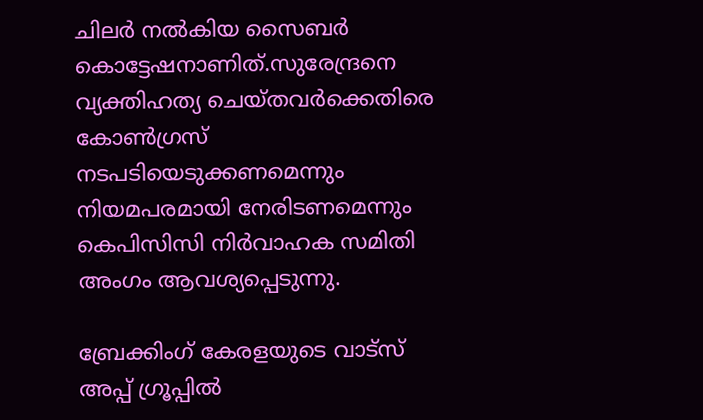ചിലര്‍ നല്‍കിയ സൈബര്‍ കൊട്ടേഷനാണിത്.സുരേന്ദ്രനെ വ്യക്തിഹത്യ ചെയ്തവര്‍ക്കെതിരെ കോണ്‍ഗ്രസ് നടപടിയെടുക്കണമെന്നും നിയമപരമായി നേരിടണമെന്നും കെപിസിസി നിര്‍വാഹക സമിതി അംഗം ആവശ്യപ്പെടുന്നു.

ബ്രേക്കിംഗ് കേരളയുടെ വാട്സ് അപ്പ് ഗ്രൂപ്പിൽ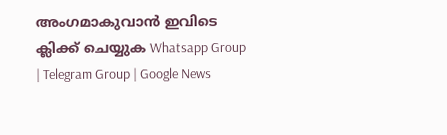അംഗമാകുവാൻ ഇവിടെ ക്ലിക്ക് ചെയ്യുക Whatsapp Group | Telegram Group | Google News